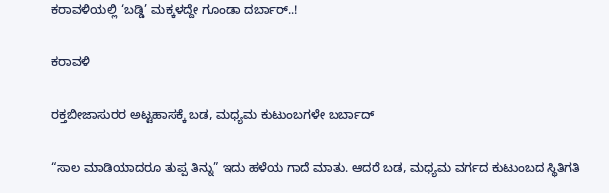ಕರಾವಳಿಯಲ್ಲಿ ‘ಬಡ್ಡಿ’ ಮಕ್ಕಳದ್ದೇ ಗೂಂಡಾ ದರ್ಬಾರ್..!

ಕರಾವಳಿ

ರಕ್ತಬೀಜಾಸುರರ ಅಟ್ಟಹಾಸಕ್ಕೆ ಬಡ, ಮಧ್ಯಮ ಕುಟುಂಬಗಳೇ ಬರ್ಬಾದ್

“ಸಾಲ ಮಾಡಿಯಾದರೂ ತುಪ್ಪ ತಿನ್ನು” ಇದು ಹಳೆಯ ಗಾದೆ ಮಾತು. ಆದರೆ ಬಡ, ಮಧ್ಯಮ ವರ್ಗದ ಕುಟುಂಬದ ಸ್ಥಿತಿಗತಿ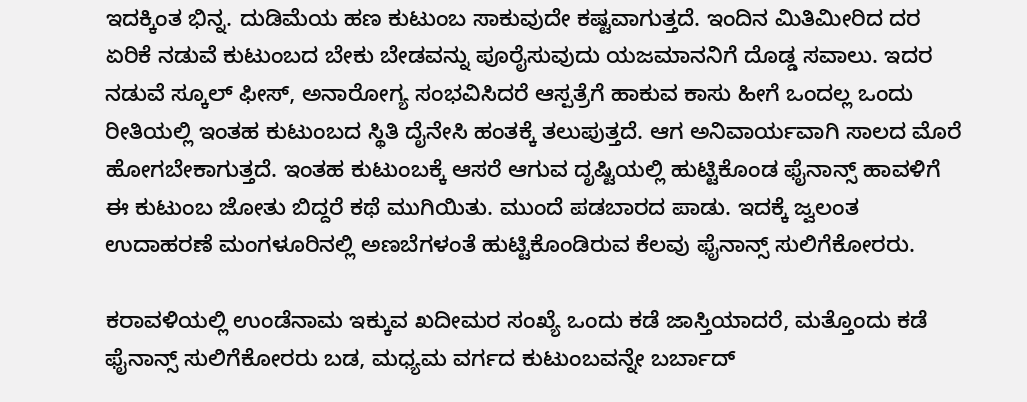ಇದಕ್ಕಿಂತ ಭಿನ್ನ. ದುಡಿಮೆಯ ಹಣ ಕುಟುಂಬ ಸಾಕುವುದೇ ಕಷ್ಟವಾಗುತ್ತದೆ. ಇಂದಿನ ಮಿತಿಮೀರಿದ ದರ ಏರಿಕೆ ನಡುವೆ ಕುಟುಂಬದ ಬೇಕು ಬೇಡವನ್ನು ಪೂರೈಸುವುದು ಯಜಮಾನನಿಗೆ ದೊಡ್ಡ ಸವಾಲು. ಇದರ ನಡುವೆ ಸ್ಕೂಲ್ ಫೀಸ್, ಅನಾರೋಗ್ಯ ಸಂಭವಿಸಿದರೆ ಆಸ್ಪತ್ರೆಗೆ ಹಾಕುವ ಕಾಸು ಹೀಗೆ ಒಂದಲ್ಲ ಒಂದು ರೀತಿಯಲ್ಲಿ ಇಂತಹ ಕುಟುಂಬದ ಸ್ಥಿತಿ ದೈನೇಸಿ ಹಂತಕ್ಕೆ ತಲುಪುತ್ತದೆ. ಆಗ ಅನಿವಾರ್ಯವಾಗಿ ಸಾಲದ ಮೊರೆ ಹೋಗಬೇಕಾಗುತ್ತದೆ. ಇಂತಹ ಕುಟುಂಬಕ್ಕೆ ಆಸರೆ ಆಗುವ ದೃಷ್ಟಿಯಲ್ಲಿ ಹುಟ್ಟಿಕೊಂಡ ಫೈನಾನ್ಸ್ ಹಾವಳಿಗೆ ಈ ಕುಟುಂಬ ಜೋತು ಬಿದ್ದರೆ ಕಥೆ ಮುಗಿಯಿತು. ಮುಂದೆ ಪಡಬಾರದ ಪಾಡು. ಇದಕ್ಕೆ ಜ್ವಲಂತ ಉದಾಹರಣೆ ಮಂಗಳೂರಿನಲ್ಲಿ ಅಣಬೆಗಳಂತೆ ಹುಟ್ಟಿಕೊಂಡಿರುವ ಕೆಲವು ಫೈನಾನ್ಸ್ ಸುಲಿಗೆಕೋರರು.

ಕರಾವಳಿಯಲ್ಲಿ ಉಂಡೆನಾಮ ಇಕ್ಕುವ ಖದೀಮರ ಸಂಖ್ಯೆ ಒಂದು ಕಡೆ ಜಾಸ್ತಿಯಾದರೆ, ಮತ್ತೊಂದು ಕಡೆ ಫೈನಾನ್ಸ್ ಸುಲಿಗೆಕೋರರು ಬಡ, ಮಧ್ಯಮ ವರ್ಗದ ಕುಟುಂಬವನ್ನೇ ಬರ್ಬಾದ್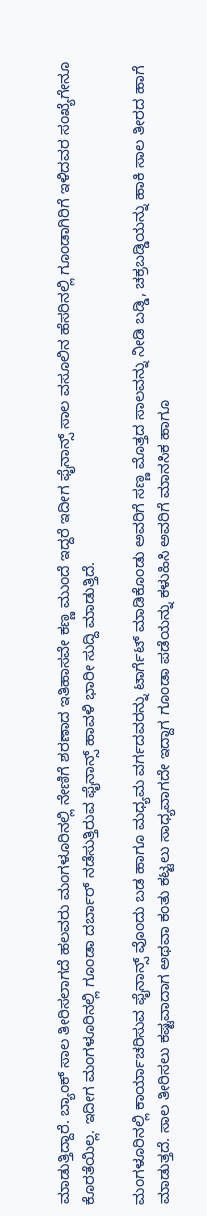ಮಾಡುತ್ತಿದ್ದಾರೆ. ಬ್ಯಾಂಕ್ ಸಾಲ ತೀರಿಸಲಾಗದೆ ಹಲವರು ಮಂಗಳೂರಿನಲ್ಲಿ ನೇಣಿಗೆ ಶರಣಾದ ಇತಿಹಾಸವೇ ಕಣ್ಣ ಮುಂದೆ ಇದ್ದರೆ ಇದೀಗ ಫೈನಾನ್ಸ್ ಸಾಲ ವಸೂಲಿನ ಹೆಸರಿನಲ್ಲಿ ಗೂಂಡಾಗಿರಿಗೆ ಇಳಿದವರ ಸಂಖ್ಯೆಗೇನೂ ಕೊರತೆಯಿಲ್ಲ. ಇದೀಗ ಮಂಗಳೂರಿನಲ್ಲಿ ಗೂಂಡಾ ದರ್ಬಾರ್ ನಡೆಸುತ್ತಿರುವ ಫೈನಾನ್ಸ್ ಹಾವಳಿ ಭಾರೀ ಸುದ್ದಿ ಮಾಡುತ್ತಿದೆ.

ಮಂಗಳೂರಿನಲ್ಲಿ ಕಾರ್ಯಾಚರಿಸುವ ಫೈನಾನ್ಸ್ ವೊಂದು ಬಡ ಹಾಗೂ ಮಧ್ಯಮ ವರ್ಗದವರನ್ನು ಟಾರ್ಗೆಟ್ ಮಾಡಿಕೊಂಡು ಅವರಿಗೆ ಸಣ್ಣ ಮೊತ್ತದ ಸಾಲವನ್ನು ನೀಡಿ ಬಡ್ಡಿ, ಚಕ್ರಬಡ್ಡಿಯನ್ನು ಹಾಕಿ ಸಾಲ ತೀರದ ಹಾಗೆ ಮಾಡುತ್ತದೆ. ಸಾಲ ತೀರಿಸಲು ಕಷ್ಟವಾದಾಗ ಅಥವಾ ಕಂತು ಕಟ್ಟಲು ಸಾಧ್ಯವಾಗದೇ ಇದ್ದಾಗ ಗೂಂಡಾ ಪಡೆಯನ್ನು ಕಳುಹಿಸಿ ಅವರಿಗೆ ಮಾನಸಿಕ ಹಾಗೂ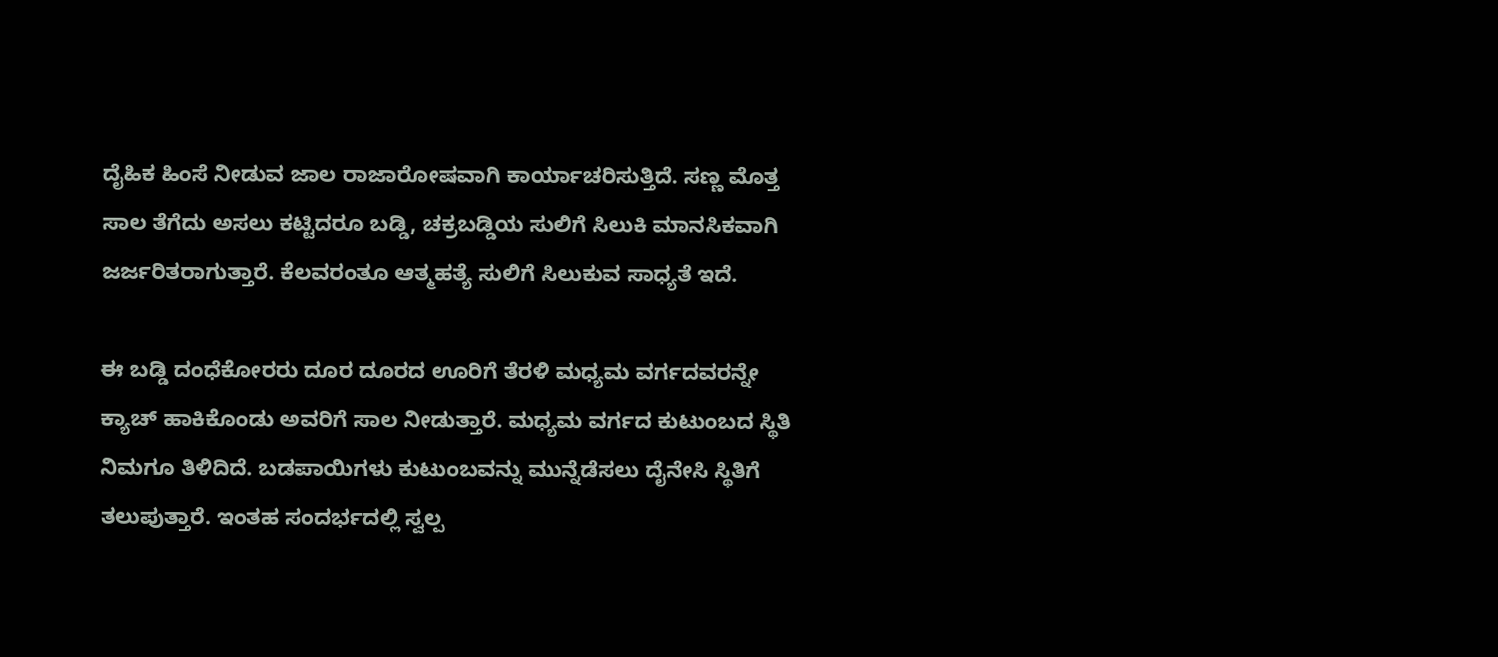ದೈಹಿಕ ಹಿಂಸೆ ನೀಡುವ ಜಾಲ ರಾಜಾರೋಷವಾಗಿ ಕಾರ್ಯಾಚರಿಸುತ್ತಿದೆ. ಸಣ್ಣ ಮೊತ್ತ ಸಾಲ ತೆಗೆದು ಅಸಲು ಕಟ್ಟಿದರೂ ಬಡ್ಡಿ, ಚಕ್ರಬಡ್ಡಿಯ ಸುಲಿಗೆ ಸಿಲುಕಿ ಮಾನಸಿಕವಾಗಿ ಜರ್ಜರಿತರಾಗುತ್ತಾರೆ. ಕೆಲವರಂತೂ ಆತ್ಮಹತ್ಯೆ ಸುಲಿಗೆ ಸಿಲುಕುವ ಸಾಧ್ಯತೆ ಇದೆ.

ಈ ಬಡ್ಡಿ ದಂಧೆಕೋರರು ದೂರ ದೂರದ ಊರಿಗೆ ತೆರಳಿ ಮಧ್ಯಮ ವರ್ಗದವರನ್ನೇ ಕ್ಯಾಚ್ ಹಾಕಿಕೊಂಡು ಅವರಿಗೆ ಸಾಲ ನೀಡುತ್ತಾರೆ. ಮಧ್ಯಮ ವರ್ಗದ ಕುಟುಂಬದ ಸ್ಥಿತಿ ನಿಮಗೂ ತಿಳಿದಿದೆ. ಬಡಪಾಯಿಗಳು ಕುಟುಂಬವನ್ನು ಮುನ್ನೆಡೆಸಲು ದೈನೇಸಿ ಸ್ಥಿತಿಗೆ ತಲುಪುತ್ತಾರೆ. ಇಂತಹ ಸಂದರ್ಭದಲ್ಲಿ ಸ್ವಲ್ಪ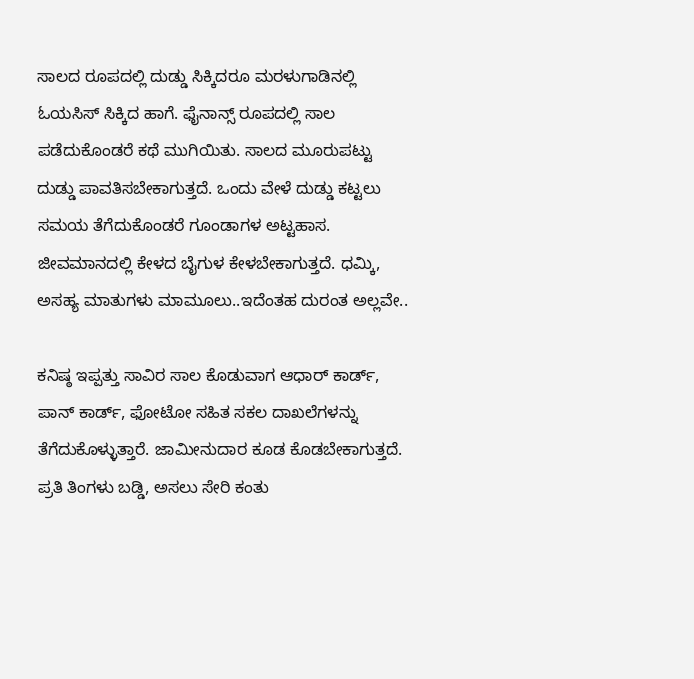ಸಾಲದ ರೂಪದಲ್ಲಿ ದುಡ್ಡು ಸಿಕ್ಕಿದರೂ ಮರಳುಗಾಡಿನಲ್ಲಿ ಓಯಸಿಸ್ ಸಿಕ್ಕಿದ ಹಾಗೆ. ಫೈನಾನ್ಸ್ ರೂಪದಲ್ಲಿ ಸಾಲ ಪಡೆದುಕೊಂಡರೆ ಕಥೆ ಮುಗಿಯಿತು. ಸಾಲದ ಮೂರುಪಟ್ಟು ದುಡ್ಡು ಪಾವತಿಸಬೇಕಾಗುತ್ತದೆ. ಒಂದು ವೇಳೆ ದುಡ್ಡು ಕಟ್ಟಲು ಸಮಯ ತೆಗೆದುಕೊಂಡರೆ ಗೂಂಡಾಗಳ ಅಟ್ಟಹಾಸ. ಜೀವಮಾನದಲ್ಲಿ ಕೇಳದ ಬೈಗುಳ ಕೇಳಬೇಕಾಗುತ್ತದೆ. ಧಮ್ಕಿ, ಅಸಹ್ಯ ಮಾತುಗಳು ಮಾಮೂಲು..ಇದೆಂತಹ ದುರಂತ ಅಲ್ಲವೇ..

ಕನಿಷ್ಠ ಇಪ್ಪತ್ತು ಸಾವಿರ ಸಾಲ ಕೊಡುವಾಗ ಆಧಾರ್ ಕಾರ್ಡ್, ಪಾನ್ ಕಾರ್ಡ್, ಫೋಟೋ ಸಹಿತ ಸಕಲ ದಾಖಲೆಗಳನ್ನು ತೆಗೆದುಕೊಳ್ಳುತ್ತಾರೆ. ಜಾಮೀನುದಾರ ಕೂಡ ಕೊಡಬೇಕಾಗುತ್ತದೆ. ಪ್ರತಿ ತಿಂಗಳು ಬಡ್ಡಿ, ಅಸಲು ಸೇರಿ ಕಂತು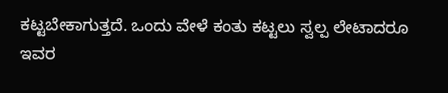ಕಟ್ಟಬೇಕಾಗುತ್ತದೆ. ಒಂದು ವೇಳೆ ಕಂತು ಕಟ್ಟಲು ಸ್ವಲ್ಪ ಲೇಟಾದರೂ ಇವರ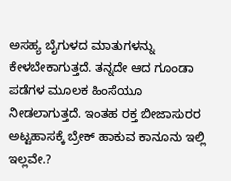ಅಸಹ್ಯ ಬೈಗುಳದ ಮಾತುಗಳನ್ನು ಕೇಳಬೇಕಾಗುತ್ತದೆ. ತನ್ನದೇ ಆದ ಗೂಂಡಾ ಪಡೆಗಳ ಮೂಲಕ ಹಿಂಸೆಯೂ ನೀಡಲಾಗುತ್ತದೆ. ಇಂತಹ ರಕ್ತ ಬೀಜಾಸುರರ ಅಟ್ಟಹಾಸಕ್ಕೆ ಬ್ರೇಕ್ ಹಾಕುವ ಕಾನೂನು ಇಲ್ಲಿ ಇಲ್ಲವೇ.?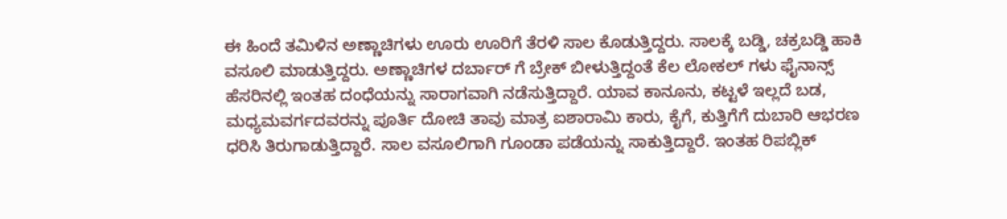ಈ ಹಿಂದೆ ತಮಿಳಿನ ಅಣ್ಣಾಚಿಗಳು ಊರು ಊರಿಗೆ ತೆರಳಿ ಸಾಲ ಕೊಡುತ್ತಿದ್ದರು. ಸಾಲಕ್ಕೆ ಬಡ್ಡಿ, ಚಕ್ರಬಡ್ಡಿ ಹಾಕಿ ವಸೂಲಿ ಮಾಡುತ್ತಿದ್ದರು. ಅಣ್ಣಾಚಿಗಳ ದರ್ಬಾರ್ ಗೆ ಬ್ರೇಕ್ ಬೀಳುತ್ತಿದ್ದಂತೆ ಕೆಲ ಲೋಕಲ್ ಗಳು ಫೈನಾನ್ಸ್ ಹೆಸರಿನಲ್ಲಿ ಇಂತಹ ದಂಧೆಯನ್ನು ಸಾರಾಗವಾಗಿ ನಡೆಸುತ್ತಿದ್ದಾರೆ. ಯಾವ ಕಾನೂನು, ಕಟ್ಟಳೆ ಇಲ್ಲದೆ ಬಡ, ಮಧ್ಯಮವರ್ಗದವರನ್ನು ಪೂರ್ತಿ ದೋಚಿ ತಾವು ಮಾತ್ರ ಐಶಾರಾಮಿ ಕಾರು, ಕೈಗೆ, ಕುತ್ತಿಗೆಗೆ ದುಬಾರಿ ಆಭರಣ ಧರಿಸಿ ತಿರುಗಾಡುತ್ತಿದ್ದಾರೆ. ಸಾಲ ವಸೂಲಿಗಾಗಿ ಗೂಂಡಾ ಪಡೆಯನ್ನು ಸಾಕುತ್ತಿದ್ದಾರೆ. ಇಂತಹ ರಿಪಬ್ಲಿಕ್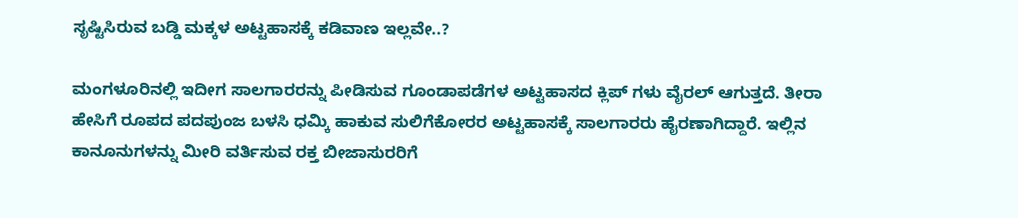ಸೃಷ್ಟಿಸಿರುವ ಬಡ್ಡಿ ಮಕ್ಕಳ ಅಟ್ಟಹಾಸಕ್ಕೆ ಕಡಿವಾಣ ಇಲ್ಲವೇ..?

ಮಂಗಳೂರಿನಲ್ಲಿ ಇದೀಗ ಸಾಲಗಾರರನ್ನು ಪೀಡಿಸುವ ಗೂಂಡಾಪಡೆಗಳ ಅಟ್ಟಹಾಸದ ಕ್ಲಿಪ್ ಗಳು ವೈರಲ್ ಆಗುತ್ತದೆ. ತೀರಾ ಹೇಸಿಗೆ ರೂಪದ ಪದಪುಂಜ ಬಳಸಿ ಧಮ್ಕಿ ಹಾಕುವ ಸುಲಿಗೆಕೋರರ ಅಟ್ಟಹಾಸಕ್ಕೆ ಸಾಲಗಾರರು ಹೈರಣಾಗಿದ್ದಾರೆ. ಇಲ್ಲಿನ ಕಾನೂನುಗಳನ್ನು ಮೀರಿ ವರ್ತಿಸುವ ರಕ್ತ ಬೀಜಾಸುರರಿಗೆ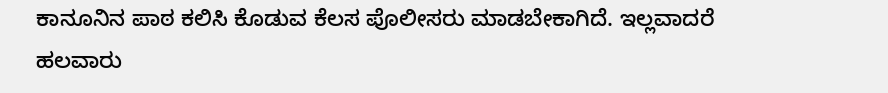ಕಾನೂನಿನ ಪಾಠ ಕಲಿಸಿ ಕೊಡುವ ಕೆಲಸ ಪೊಲೀಸರು ಮಾಡಬೇಕಾಗಿದೆ. ಇಲ್ಲವಾದರೆ ಹಲವಾರು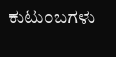ಕುಟುಂಬಗಳು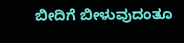ಬೀದಿಗೆ ಬೀಳುವುದಂತೂ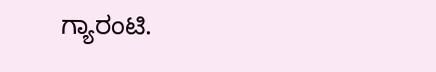ಗ್ಯಾರಂಟಿ.